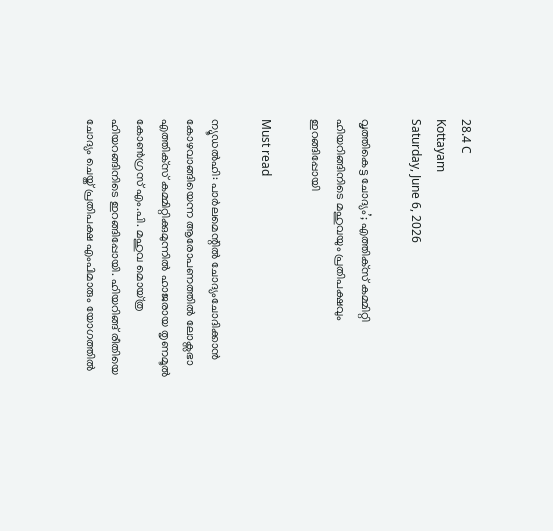28.4 C
Kottayam
Saturday, June 6, 2026

വൃത്തികെട്ട ചോദ്യം’; എത്തിക്‌സ് കമ്മിറ്റി ഹിയറിങ്ങിനിടെ മഹുവയും പ്രതിപക്ഷവും ഇറങ്ങിപ്പോയി

Must read

ന്യൂഡല്‍ഹി: പാര്‍ലമെന്റില്‍ ചോദ്യംചോദിക്കാന്‍ കോഴവാങ്ങിയെന്ന ആരോപണത്തില്‍ ലോക്സഭാ എത്തിക്‌സ് കമ്മിറ്റിക്കുമുന്നില്‍ ഹാജരായ തൃണമൂല്‍ കോണ്‍ഗ്രസ് എം.പി. മഹുവ മൊയ്ത്ര ഹിയറങ്ങിനിടെ ഇറങ്ങിപ്പോയി. ഹിയറിങ്ങ് രീതിയെ ചോദ്യം ചെയ്ത് പ്രതിപക്ഷ എംപിമാരും യോഗത്തില്‍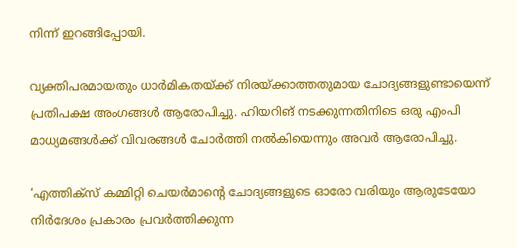നിന്ന് ഇറങ്ങിപ്പോയി.

വ്യക്തിപരമായതും ധാര്‍മികതയ്ക്ക് നിരയ്ക്കാത്തതുമായ ചോദ്യങ്ങളുണ്ടായെന്ന് പ്രതിപക്ഷ അംഗങ്ങള്‍ ആരോപിച്ചു. ഹിയറിങ് നടക്കുന്നതിനിടെ ഒരു എംപി മാധ്യമങ്ങള്‍ക്ക് വിവരങ്ങള്‍ ചോര്‍ത്തി നല്‍കിയെന്നും അവര്‍ ആരോപിച്ചു.

‘എത്തിക്സ് കമ്മിറ്റി ചെയര്‍മാന്റെ ചോദ്യങ്ങളുടെ ഓരോ വരിയും ആരുടേയോ നിര്‍ദേശം പ്രകാരം പ്രവര്‍ത്തിക്കുന്ന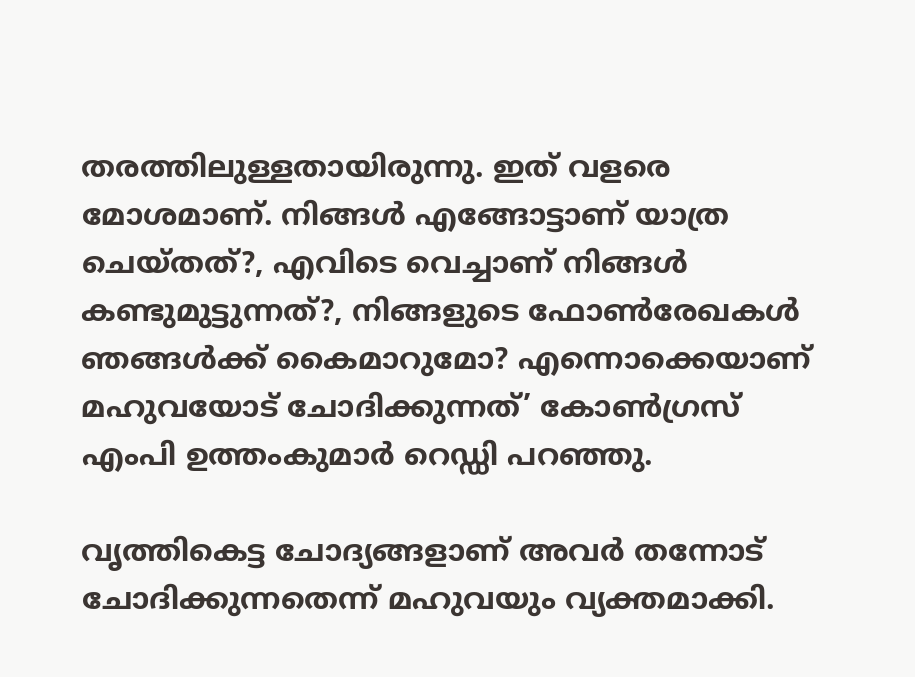തരത്തിലുള്ളതായിരുന്നു. ഇത് വളരെ മോശമാണ്. നിങ്ങള്‍ എങ്ങോട്ടാണ് യാത്ര ചെയ്തത്?, എവിടെ വെച്ചാണ് നിങ്ങള്‍ കണ്ടുമുട്ടുന്നത്?, നിങ്ങളുടെ ഫോണ്‍രേഖകള്‍ ഞങ്ങള്‍ക്ക് കൈമാറുമോ? എന്നൊക്കെയാണ് മഹുവയോട് ചോദിക്കുന്നത്’ കോണ്‍ഗ്രസ് എംപി ഉത്തംകുമാര്‍ റെഡ്ഡി പറഞ്ഞു.

വൃത്തികെട്ട ചോദ്യങ്ങളാണ് അവര്‍ തന്നോട് ചോദിക്കുന്നതെന്ന് മഹുവയും വ്യക്തമാക്കി.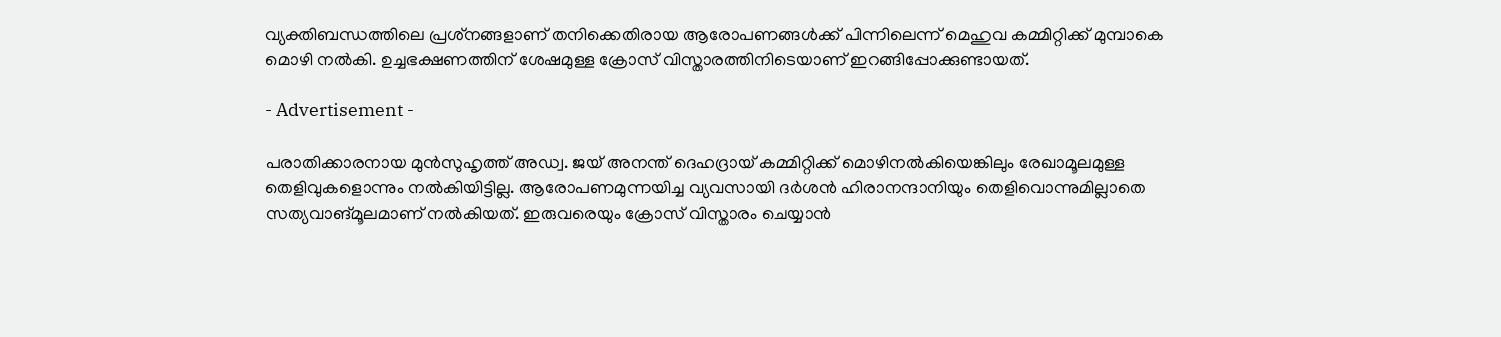വ്യക്തിബന്ധത്തിലെ പ്രശ്‌നങ്ങളാണ്‌ തനിക്കെതിരായ ആരോപണങ്ങള്‍ക്ക് പിന്നിലെന്ന് മെഹുവ കമ്മിറ്റിക്ക് മുമ്പാകെ മൊഴി നല്‍കി. ഉച്ചഭക്ഷണത്തിന് ശേഷമുള്ള ക്രോസ് വിസ്താരത്തിനിടെയാണ് ഇറങ്ങിപ്പോക്കുണ്ടായത്.

- Advertisement -

പരാതിക്കാരനായ മുന്‍സുഹൃത്ത് അഡ്വ. ജയ് അനന്ത് ദെഹദ്രായ് കമ്മിറ്റിക്ക് മൊഴിനല്‍കിയെങ്കിലും രേഖാമൂലമുള്ള തെളിവുകളൊന്നും നല്‍കിയിട്ടില്ല. ആരോപണമുന്നയിച്ച വ്യവസായി ദര്‍ശന്‍ ഹിരാനന്ദാനിയും തെളിവൊന്നുമില്ലാതെ സത്യവാങ്മൂലമാണ് നല്‍കിയത്. ഇരുവരെയും ക്രോസ്‌ വിസ്താരം ചെയ്യാന്‍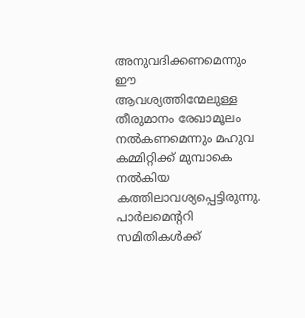അനുവദിക്കണമെന്നും ഈ ആവശ്യത്തിന്മേലുള്ള തീരുമാനം രേഖാമൂലം നല്‍കണമെന്നും മഹുവ കമ്മിറ്റിക്ക് മുമ്പാകെ നല്‍കിയ കത്തിലാവശ്യപ്പെട്ടിരുന്നു. പാര്‍ലമെന്ററി സമിതികള്‍ക്ക്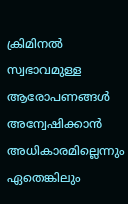ക്രിമിനല്‍ സ്വഭാവമുള്ള ആരോപണങ്ങള്‍ അന്വേഷിക്കാന്‍ അധികാരമില്ലെന്നും ഏതെങ്കിലും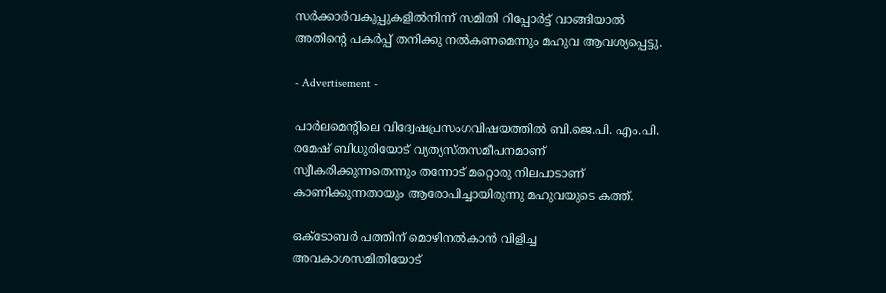സര്‍ക്കാര്‍വകുപ്പുകളില്‍നിന്ന് സമിതി റിപ്പോര്‍ട്ട് വാങ്ങിയാല്‍ അതിന്റെ പകര്‍പ്പ് തനിക്കു നല്‍കണമെന്നും മഹുവ ആവശ്യപ്പെട്ടു.

- Advertisement -

പാര്‍ലമെന്റിലെ വിദ്വേഷപ്രസംഗവിഷയത്തില്‍ ബി.ജെ.പി. എം.പി. രമേഷ് ബിധുരിയോട് വ്യത്യസ്തസമീപനമാണ് സ്വീകരിക്കുന്നതെന്നും തന്നോട് മറ്റൊരു നിലപാടാണ്‌ കാണിക്കുന്നതായും ആരോപിച്ചായിരുന്നു മഹുവയുടെ കത്ത്.

ഒക്ടോബര്‍ പത്തിന് മൊഴിനല്‍കാന്‍ വിളിച്ച അവകാശസമിതിയോട്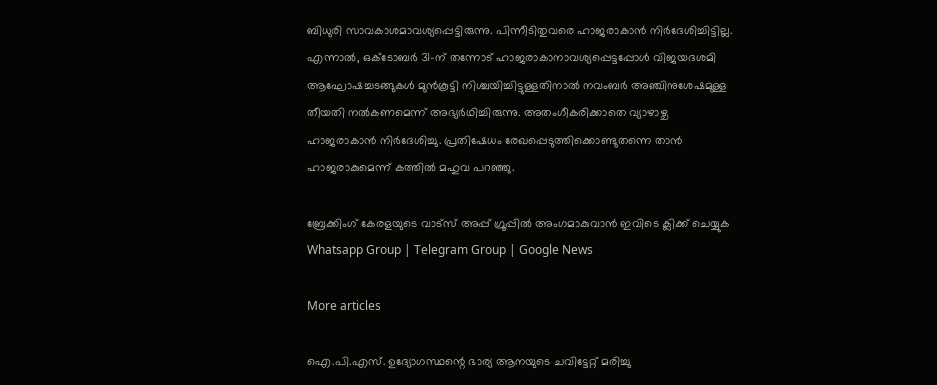ബിധുരി സാവകാശമാവശ്യപ്പെട്ടിരുന്നു. പിന്നീടിതുവരെ ഹാജരാകാന്‍ നിര്‍ദേശിച്ചിട്ടില്ല. എന്നാല്‍, ഒക്ടോബര്‍ 31-ന് തന്നോട് ഹാജരാകാനാവശ്യപ്പെട്ടപ്പോള്‍ വിജയദശമി ആഘോഷച്ചടങ്ങുകള്‍ മുന്‍കൂട്ടി നിശ്ചയിച്ചിട്ടുള്ളതിനാല്‍ നവംബര്‍ അഞ്ചിനുശേഷമുള്ള തീയതി നല്‍കണമെന്ന് അഭ്യര്‍ഥിച്ചിരുന്നു. അതംഗീകരിക്കാതെ വ്യാഴാഴ്ച ഹാജരാകാന്‍ നിര്‍ദേശിച്ചു. പ്രതിഷേധം രേഖപ്പെടുത്തിക്കൊണ്ടുതന്നെ താന്‍ ഹാജരാകുമെന്ന് കത്തില്‍ മഹുവ പറഞ്ഞു.

ബ്രേക്കിംഗ് കേരളയുടെ വാട്സ് അപ്പ് ഗ്രൂപ്പിൽ അംഗമാകുവാൻ ഇവിടെ ക്ലിക്ക് ചെയ്യുക Whatsapp Group | Telegram Group | Google News

More articles

ഐ.പി.എസ്. ഉദ്യോഗസ്ഥന്റെ ഭാര്യ ആനയുടെ ചവിട്ടേറ്റ് മരിച്ചു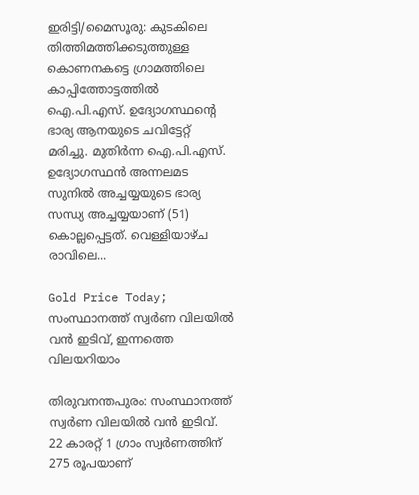ഇരിട്ടി/മൈസൂരു: കുടകിലെ തിത്തിമത്തിക്കടുത്തുള്ള കൊണനകട്ടെ ഗ്രാമത്തിലെ കാപ്പിത്തോട്ടത്തിൽ ഐ.പി.എസ്. ഉദ്യോഗസ്ഥന്റെ ഭാര്യ ആനയുടെ ചവിട്ടേറ്റ് മരിച്ചു. മുതിർന്ന ഐ.പി.എസ്. ഉദ്യോഗസ്ഥൻ അന്നലമട സുനിൽ അച്ചയ്യയുടെ ഭാര്യ സന്ധ്യ അച്ചയ്യയാണ് (51) കൊല്ലപ്പെട്ടത്. വെള്ളിയാഴ്ച രാവിലെ...

Gold Price Today; സംസ്ഥാനത്ത് സ്വർണ വിലയിൽ വൻ ഇടിവ്, ഇന്നത്തെ വിലയറിയാം

തിരുവനന്തപുരം: സംസ്ഥാനത്ത് സ്വർണ വിലയിൽ വൻ ഇടിവ്. 22 കാരറ്റ് 1 ഗ്രാം സ്വർണത്തിന് 275 രൂപയാണ്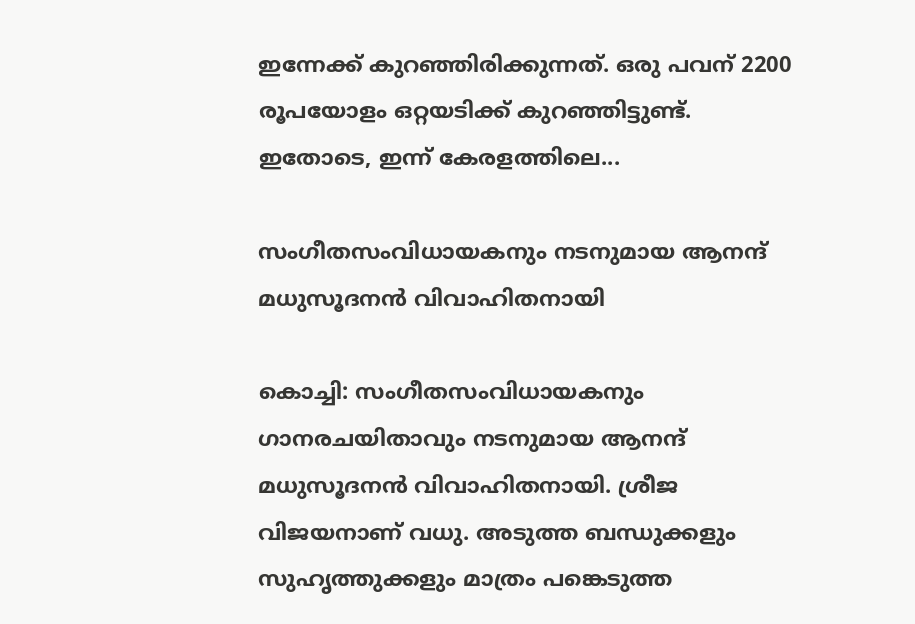ഇന്നേക്ക് കുറഞ്ഞിരിക്കുന്നത്. ഒരു പവന് 2200 രൂപയോളം ഒറ്റയടിക്ക് കുറഞ്ഞിട്ടുണ്ട്. ഇതോടെ, ഇന്ന് കേരളത്തിലെ...

സംഗീതസംവിധായകനും നടനുമായ ആനന്ദ് മധുസൂദനൻ വിവാഹിതനായി

കൊച്ചി: സംഗീതസംവിധായകനും ഗാനരചയിതാവും നടനുമായ ആനന്ദ് മധുസൂദനൻ വിവാഹിതനായി. ശ്രീജ വിജയനാണ് വധു. അടുത്ത ബന്ധുക്കളും സുഹൃത്തുക്കളും മാത്രം പങ്കെടുത്ത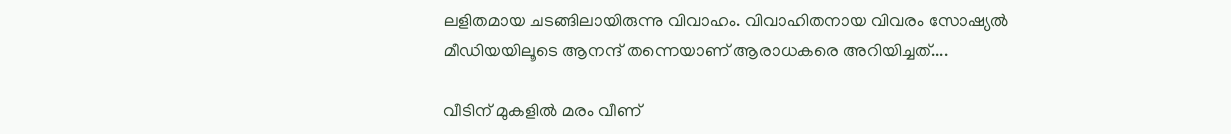ലളിതമായ ചടങ്ങിലായിരുന്നു വിവാഹം. വിവാഹിതനായ വിവരം സോഷ്യൽ മീഡിയയിലൂടെ ആനന്ദ് തന്നെയാണ് ആരാധകരെ അറിയിച്ചത്....

വീടിന് മുകളിൽ മരം വീണ്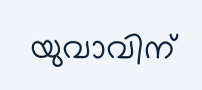യുവാവിന്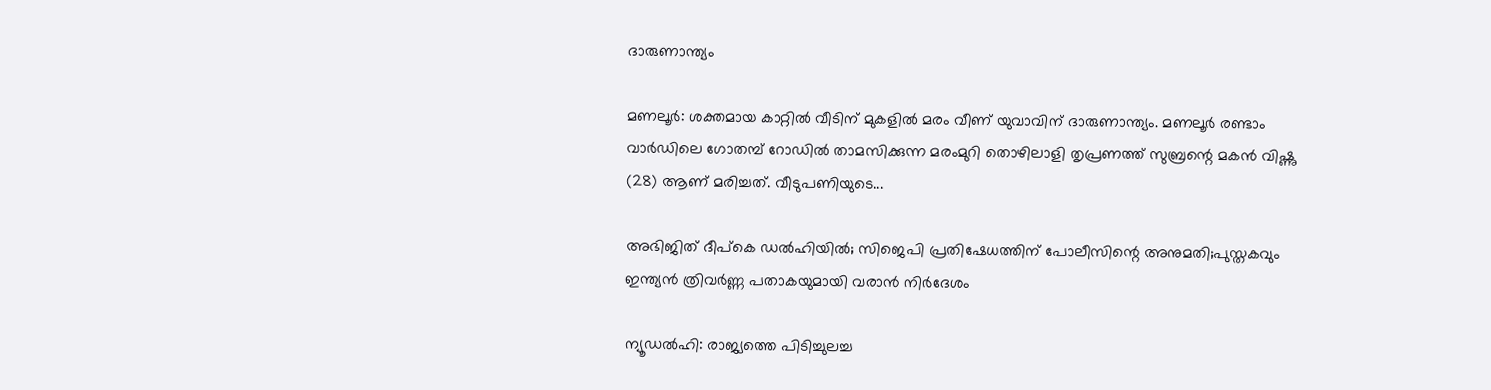ദാരുണാന്ത്യം

മണലൂർ: ശക്തമായ കാറ്റിൽ വീടിന് മുകളിൽ മരം വീണ് യുവാവിന് ദാരുണാന്ത്യം. മണലൂർ രണ്ടാം വാർഡിലെ ഗോതമ്പ് റോഡിൽ താമസിക്കുന്ന മരംമുറി തൊഴിലാളി തൃപ്രണത്ത് സുബ്രന്റെ മകൻ വിഷ്ണു (28) ആണ് മരിച്ചത്. വീടുപണിയുടെ...

അഭിജിത് ദീപ്കെ ഡൽഹിയിൽ; സിജെപി പ്രതിഷേധത്തിന് പോലീസിന്റെ അനുമതി;പുസ്തകവും ഇന്ത്യൻ ത്രിവർണ്ണ പതാകയുമായി വരാൻ നിർദേശം

ന്യൂഡൽഹി: രാജ്യത്തെ പിടിച്ചുലച്ച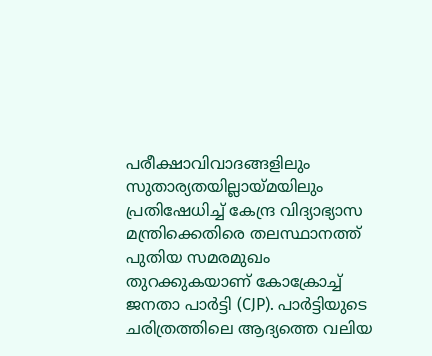പരീക്ഷാവിവാദങ്ങളിലും സുതാര്യതയില്ലായ്മയിലും പ്രതിഷേധിച്ച് കേന്ദ്ര വിദ്യാഭ്യാസ മന്ത്രിക്കെതിരെ തലസ്ഥാനത്ത് പുതിയ സമരമുഖം തുറക്കുകയാണ് കോക്രോച്ച് ജനതാ പാർട്ടി (CJP). പാർട്ടിയുടെ ചരിത്രത്തിലെ ആദ്യത്തെ വലിയ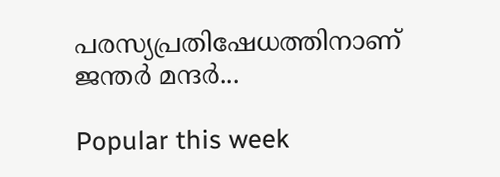പരസ്യപ്രതിഷേധത്തിനാണ് ജന്തർ മന്ദർ...

Popular this week